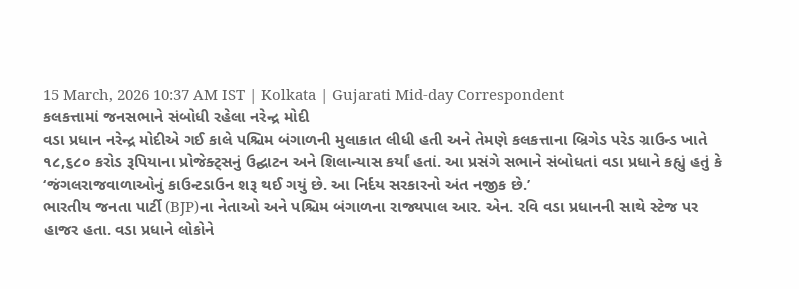15 March, 2026 10:37 AM IST | Kolkata | Gujarati Mid-day Correspondent
કલકત્તામાં જનસભાને સંબોધી રહેલા નરેન્દ્ર મોદી
વડા પ્રધાન નરેન્દ્ર મોદીએ ગઈ કાલે પશ્ચિમ બંગાળની મુલાકાત લીધી હતી અને તેમણે કલકત્તાના બ્રિગેડ પરેડ ગ્રાઉન્ડ ખાતે ૧૮,૬૮૦ કરોડ રૂપિયાના પ્રોજેક્ટ્સનું ઉદ્ઘાટન અને શિલાન્યાસ કર્યાં હતાં. આ પ્રસંગે સભાને સંબોધતાં વડા પ્રધાને કહ્યું હતું કે ‘જંગલરાજવાળાઓનું કાઉન્ટડાઉન શરૂ થઈ ગયું છે. આ નિર્દય સરકારનો અંત નજીક છે.’
ભારતીય જનતા પાર્ટી (BJP)ના નેતાઓ અને પશ્ચિમ બંગાળના રાજ્યપાલ આર. એન. રવિ વડા પ્રધાનની સાથે સ્ટેજ પર હાજર હતા. વડા પ્રધાને લોકોને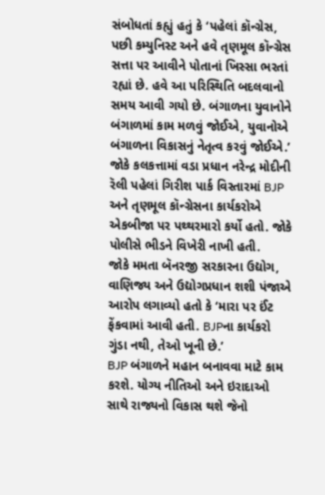સંબોધતાં કહ્યું હતું કે ‘પહેલાં કૉન્ગ્રેસ, પછી કમ્યુનિસ્ટ અને હવે તૃણમૂલ કૉન્ગ્રેસ સત્તા પર આવીને પોતાનાં ખિસ્સા ભરતાં રહ્યાં છે. હવે આ પરિસ્થિતિ બદલવાનો સમય આવી ગયો છે. બંગાળના યુવાનોને બંગાળમાં કામ મળવું જોઈએ, યુવાનોએ બંગાળના વિકાસનું નેતૃત્વ કરવું જોઈએ.’
જોકે કલકત્તામાં વડા પ્રધાન નરેન્દ્ર મોદીની રૅલી પહેલાં ગિરીશ પાર્ક વિસ્તારમાં BJP અને તૃણમૂલ કૉન્ગ્રેસના કાર્યકરોએ એકબીજા પર પથ્થરમારો કર્યો હતો. જોકે પોલીસે ભીડને વિખેરી નાખી હતી.
જોકે મમતા બૅનરજી સરકારના ઉદ્યોગ, વાણિજ્ય અને ઉદ્યોગપ્રધાન શશી પંજાએ આરોપ લગાવ્યો હતો કે ‘મારા પર ઈંટ ફેંકવામાં આવી હતી. BJPના કાર્યકરો ગુંડા નથી, તેઓ ખૂની છે.’
BJP બંગાળને મહાન બનાવવા માટે કામ કરશે. યોગ્ય નીતિઓ અને ઇરાદાઓ સાથે રાજ્યનો વિકાસ થશે જેનો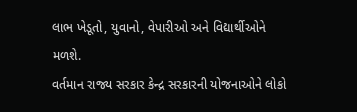લાભ ખેડૂતો, યુવાનો, વેપારીઓ અને વિદ્યાર્થીઓને મળશે.
વર્તમાન રાજ્ય સરકાર કેન્દ્ર સરકારની યોજનાઓને લોકો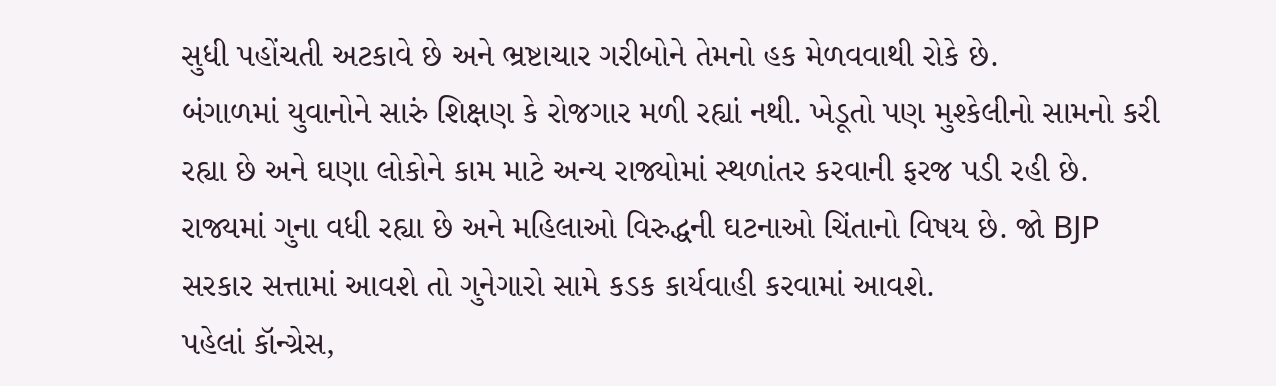સુધી પહોંચતી અટકાવે છે અને ભ્રષ્ટાચાર ગરીબોને તેમનો હક મેળવવાથી રોકે છે.
બંગાળમાં યુવાનોને સારું શિક્ષણ કે રોજગાર મળી રહ્યાં નથી. ખેડૂતો પણ મુશ્કેલીનો સામનો કરી રહ્યા છે અને ઘણા લોકોને કામ માટે અન્ય રાજ્યોમાં સ્થળાંતર કરવાની ફરજ પડી રહી છે.
રાજ્યમાં ગુના વધી રહ્યા છે અને મહિલાઓ વિરુદ્ધની ઘટનાઓ ચિંતાનો વિષય છે. જો BJP સરકાર સત્તામાં આવશે તો ગુનેગારો સામે કડક કાર્યવાહી કરવામાં આવશે.
પહેલાં કૉન્ગ્રેસ,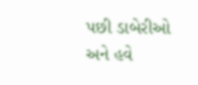પછી ડાબેરીઓ અને હવે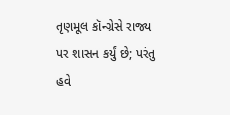તૃણમૂલ કૉન્ગ્રેસે રાજ્ય પર શાસન કર્યું છે; પરંતુ હવે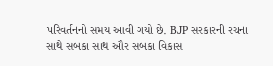પરિવર્તનનો સમય આવી ગયો છે. BJP સરકારની રચના સાથે સબકા સાથ ઔર સબકા વિકાસ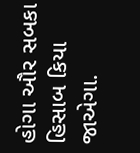હોગા ઔર સબકા હિસાબ કિયા જાએગા.